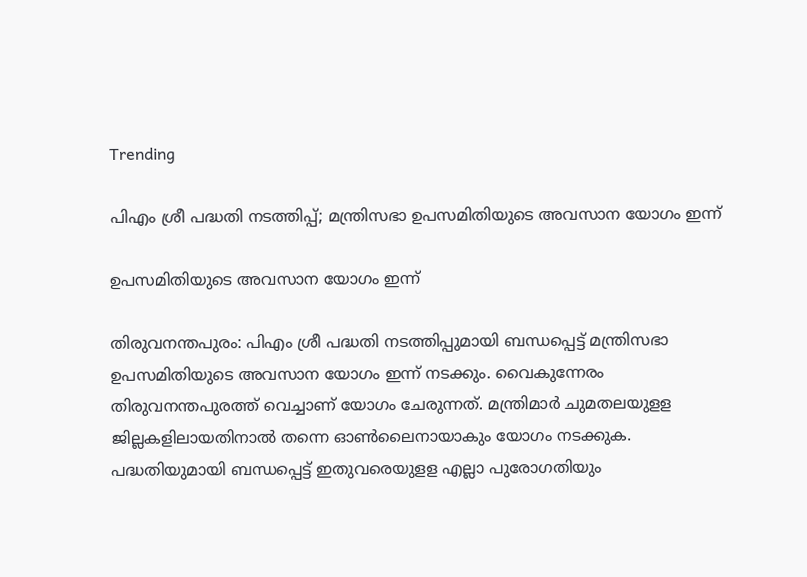Trending

പിഎം ശ്രീ പദ്ധതി നടത്തിപ്പ്; മന്ത്രിസഭാ ഉപസമിതിയുടെ അവസാന യോഗം ഇന്ന്

ഉപസമിതിയുടെ അവസാന യോഗം ഇന്ന്

തിരുവനന്തപുരം: പിഎം ശ്രീ പദ്ധതി നടത്തിപ്പുമായി ബന്ധപ്പെട്ട് മന്ത്രിസഭാ ഉപസമിതിയുടെ അവസാന യോഗം ഇന്ന് നടക്കും. വൈകുന്നേരം തിരുവനന്തപുരത്ത് വെച്ചാണ് യോഗം ചേരുന്നത്. മന്ത്രിമാര്‍ ചുമതലയുളള ജില്ലകളിലായതിനാല്‍ തന്നെ ഓണ്‍ലൈനായാകും യോഗം നടക്കുക. പദ്ധതിയുമായി ബന്ധപ്പെട്ട് ഇതുവരെയുളള എല്ലാ പുരോഗതിയും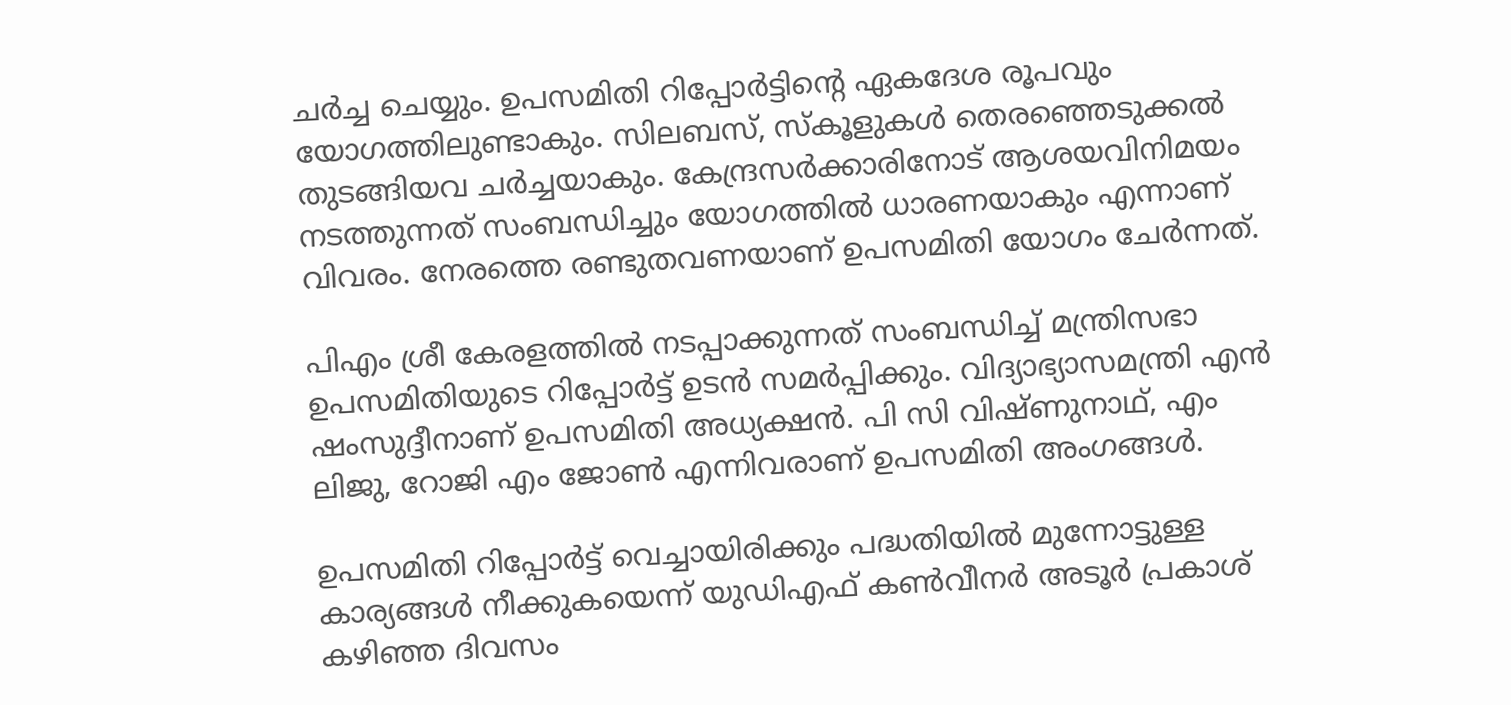ചര്‍ച്ച ചെയ്യും. ഉപസമിതി റിപ്പോര്‍ട്ടിന്റെ ഏകദേശ രൂപവും യോഗത്തിലുണ്ടാകും. സിലബസ്, സ്‌കൂളുകള്‍ തെരഞ്ഞെടുക്കല്‍ തുടങ്ങിയവ ചര്‍ച്ചയാകും. കേന്ദ്രസര്‍ക്കാരിനോട് ആശയവിനിമയം നടത്തുന്നത് സംബന്ധിച്ചും യോഗത്തില്‍ ധാരണയാകും എന്നാണ് വിവരം. നേരത്തെ രണ്ടുതവണയാണ് ഉപസമിതി യോഗം ചേര്‍ന്നത്.

പിഎം ശ്രീ കേരളത്തില്‍ നടപ്പാക്കുന്നത് സംബന്ധിച്ച് മന്ത്രിസഭാ ഉപസമിതിയുടെ റിപ്പോര്‍ട്ട് ഉടന്‍ സമര്‍പ്പിക്കും. വിദ്യാഭ്യാസമന്ത്രി എന്‍ ഷംസുദ്ദീനാണ് ഉപസമിതി അധ്യക്ഷന്‍. പി സി വിഷ്ണുനാഥ്, എം ലിജു, റോജി എം ജോണ്‍ എന്നിവരാണ് ഉപസമിതി അംഗങ്ങള്‍.

ഉപസമിതി റിപ്പോര്‍ട്ട് വെച്ചായിരിക്കും പദ്ധതിയില്‍ മുന്നോട്ടുള്ള കാര്യങ്ങള്‍ നീക്കുകയെന്ന് യുഡിഎഫ് കണ്‍വീനര്‍ അടൂര്‍ പ്രകാശ് കഴിഞ്ഞ ദിവസം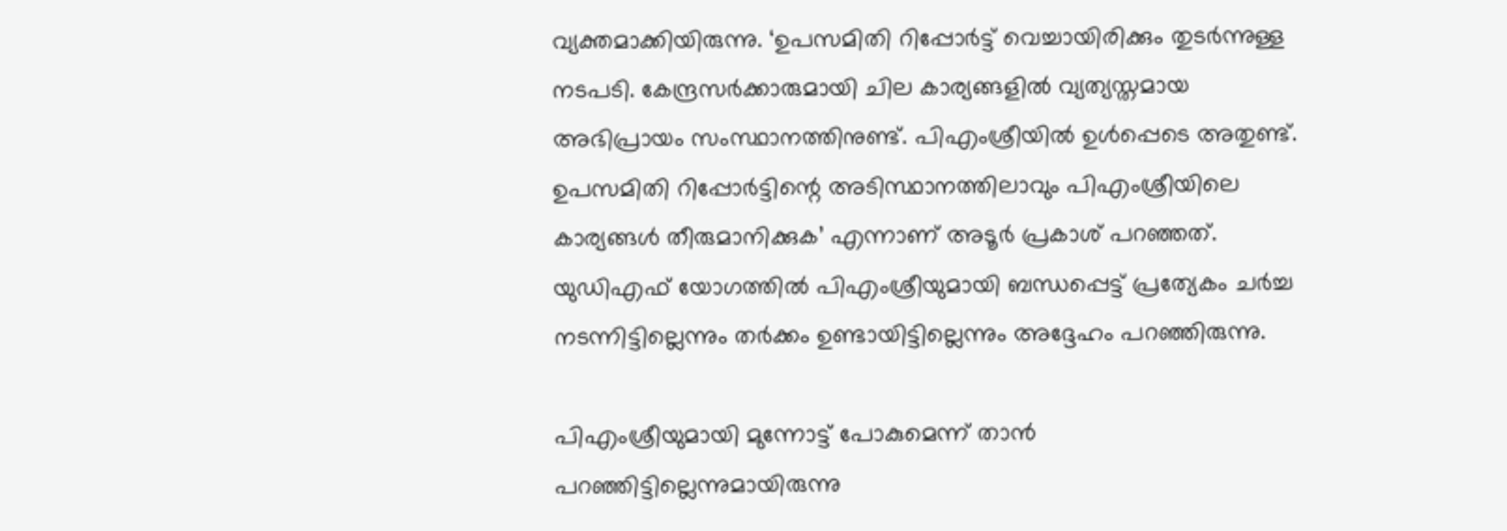വ്യക്തമാക്കിയിരുന്നു. ‘ഉപസമിതി റിപ്പോര്‍ട്ട് വെച്ചായിരിക്കും തുടര്‍ന്നുള്ള നടപടി. കേന്ദ്രസര്‍ക്കാരുമായി ചില കാര്യങ്ങളില്‍ വ്യത്യസ്തമായ അഭിപ്രായം സംസ്ഥാനത്തിനുണ്ട്. പിഎംശ്രീയില്‍ ഉള്‍പ്പെടെ അതുണ്ട്. ഉപസമിതി റിപ്പോര്‍ട്ടിന്റെ അടിസ്ഥാനത്തിലാവും പിഎംശ്രീയിലെ കാര്യങ്ങള്‍ തീരുമാനിക്കുക’ എന്നാണ് അടൂര്‍ പ്രകാശ് പറഞ്ഞത്. യുഡിഎഫ് യോഗത്തില്‍ പിഎംശ്രീയുമായി ബന്ധപ്പെട്ട് പ്രത്യേകം ചര്‍ച്ച നടന്നിട്ടില്ലെന്നും തര്‍ക്കം ഉണ്ടായിട്ടില്ലെന്നും അദ്ദേഹം പറഞ്ഞിരുന്നു.

പിഎംശ്രീയുമായി മുന്നോട്ട് പോകുമെന്ന് താന്‍ പറഞ്ഞിട്ടില്ലെന്നുമായിരുന്നു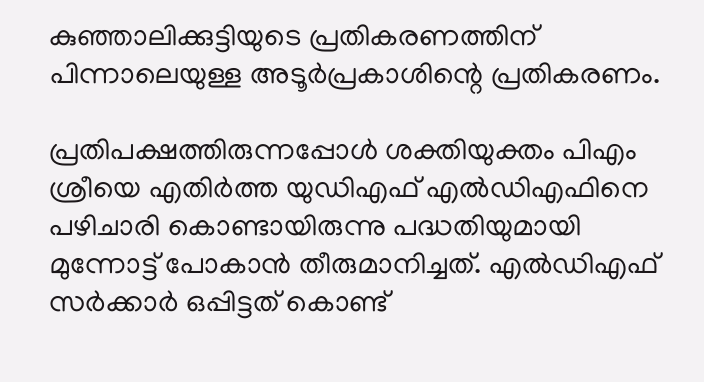കുഞ്ഞാലിക്കുട്ടിയുടെ പ്രതികരണത്തിന് പിന്നാലെയുള്ള അടൂർപ്രകാശിന്റെ പ്രതികരണം.

പ്രതിപക്ഷത്തിരുന്നപ്പോള്‍ ശക്തിയുക്തം പിഎം ശ്രീയെ എതിര്‍ത്ത യുഡിഎഫ് എല്‍ഡിഎഫിനെ പഴിചാരി കൊണ്ടായിരുന്നു പദ്ധതിയുമായി മുന്നോട്ട് പോകാന്‍ തീരുമാനിച്ചത്. എല്‍ഡിഎഫ് സര്‍ക്കാര്‍ ഒപ്പിട്ടത് കൊണ്ട്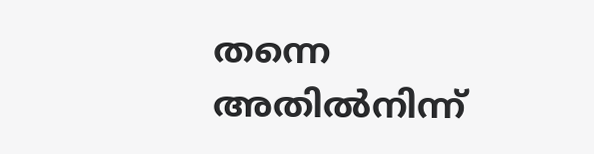തന്നെ അതില്‍നിന്ന്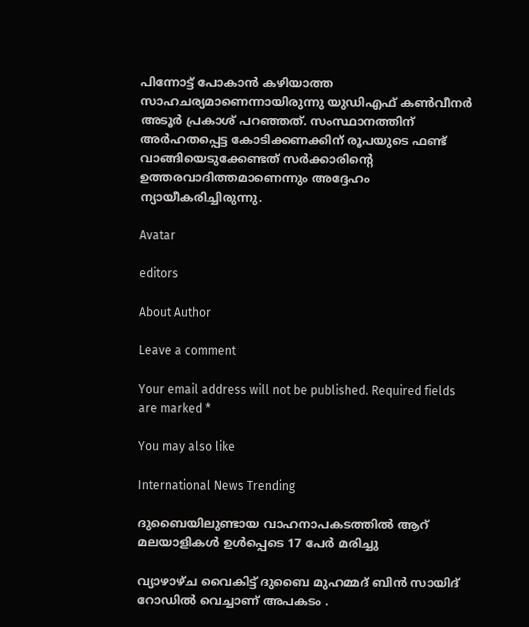പിന്നോട്ട് പോകാന്‍ കഴിയാത്ത സാഹചര്യമാണെന്നായിരുന്നു യുഡിഎഫ് കണ്‍വീനര്‍ അടൂര്‍ പ്രകാശ് പറഞ്ഞത്. സംസ്ഥാനത്തിന് അര്‍ഹതപ്പെട്ട കോടിക്കണക്കിന് രൂപയുടെ ഫണ്ട് വാങ്ങിയെടുക്കേണ്ടത് സര്‍ക്കാരിന്റെ ഉത്തരവാദിത്തമാണെന്നും അദ്ദേഹം ന്യായീകരിച്ചിരുന്നു.

Avatar

editors

About Author

Leave a comment

Your email address will not be published. Required fields are marked *

You may also like

International News Trending

ദുബൈയിലുണ്ടായ വാഹനാപകടത്തില്‍ ആറ് മലയാളികള്‍ ഉള്‍പ്പെടെ 17 പേര്‍ മരിച്ചു

വ്യാഴാഴ്ച വൈകിട്ട് ദുബൈ മുഹമ്മദ് ബിൻ സായിദ് റോഡിൽ വെച്ചാണ് അപകടം .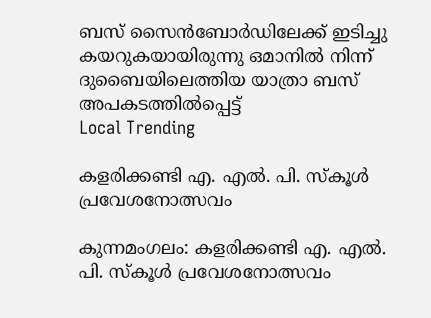ബസ് സൈൻബോർഡിലേക്ക് ഇടിച്ചു കയറുകയായിരുന്നു ഒമാനിൽ നിന്ന് ദുബൈയിലെത്തിയ യാത്രാ ബസ് അപകടത്തിൽപ്പെട്ട്
Local Trending

കളരിക്കണ്ടി എ. എല്‍. പി. സ്‌കൂള്‍ പ്രവേശനോത്സവം

കുന്നമംഗലം: കളരിക്കണ്ടി എ. എല്‍. പി. സ്‌കൂള്‍ പ്രവേശനോത്സവം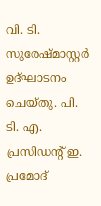വി. ടി. സുരേഷ്മാസ്റ്റര്‍ ഉദ്ഘാടനം ചെയ്തു. പി. ടി. എ. പ്രസിഡന്റ് ഇ. പ്രമോദ്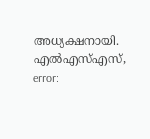അധ്യക്ഷനായി. എല്‍എസ്എസ്,
error: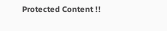Protected Content !!